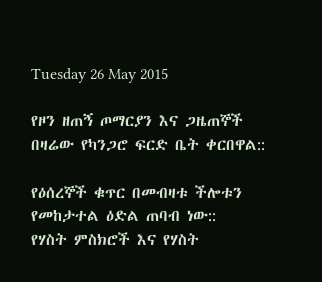Tuesday 26 May 2015

የዞን ዘጠኝ ጦማርያን እና ጋዜጠኞች በዛሬው የካንጋሮ ፍርድ ቤት ቀርበዋል::

የዕሰረኞች ቁጥር በመብዛቱ ችሎቱን የመከታተል ዕድል ጠባብ ነው::
የሃስት ምስክሮች እና የሃስት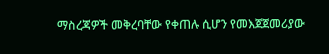ማስረጃዎች መቅረባቸው የቀጠሉ ሲሆን የመእጀጀመሪያው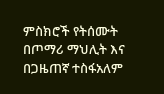ምስክሮች የትሰሙት በጦማሪ ማህሊት እና በጋዜጠኛ ተስፋአለም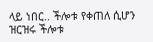ላይ ነበር.. ችሎቱ የቀጠለ ሲሆን ዝርዝሩ ችሎቱ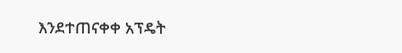እንደተጠናቀቀ አፕዴት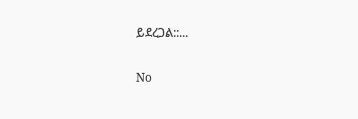ይደረጋል::...

No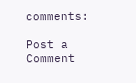comments:

Post a Comment